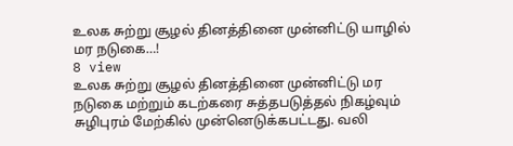உலக சுற்று சூழல் தினத்தினை முன்னிட்டு யாழில் மர நடுகை…!
8 view
உலக சுற்று சூழல் தினத்தினை முன்னிட்டு மர நடுகை மற்றும் கடற்கரை சுத்தபடுத்தல் நிகழ்வும் சுழிபுரம் மேற்கில் முன்னெடுக்கபட்டது. வலி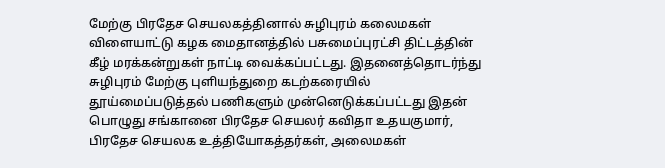மேற்கு பிரதேச செயலகத்தினால் சுழிபுரம் கலைமகள் விளையாட்டு கழக மைதானத்தில் பசுமைப்புரட்சி திட்டத்தின் கீழ் மரக்கன்றுகள் நாட்டி வைக்கப்பட்டது. இதனைத்தொடர்ந்து சுழிபுரம் மேற்கு புளியந்துறை கடற்கரையில் தூய்மைப்படுத்தல் பணிகளும் முன்னெடுக்கப்பட்டது இதன் பொழுது சங்கானை பிரதேச செயலர் கவிதா உதயகுமார், பிரதேச செயலக உத்தியோகத்தர்கள், அலைமகள்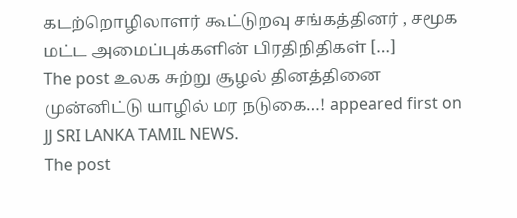கடற்றொழிலாளர் கூட்டுறவு சங்கத்தினர் , சமூக மட்ட அமைப்புக்களின் பிரதிநிதிகள் […]
The post உலக சுற்று சூழல் தினத்தினை முன்னிட்டு யாழில் மர நடுகை…! appeared first on JJ SRI LANKA TAMIL NEWS.
The post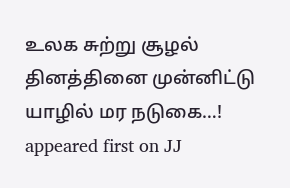உலக சுற்று சூழல் தினத்தினை முன்னிட்டு யாழில் மர நடுகை…! appeared first on JJ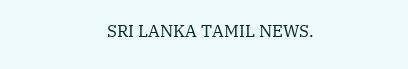SRI LANKA TAMIL NEWS.